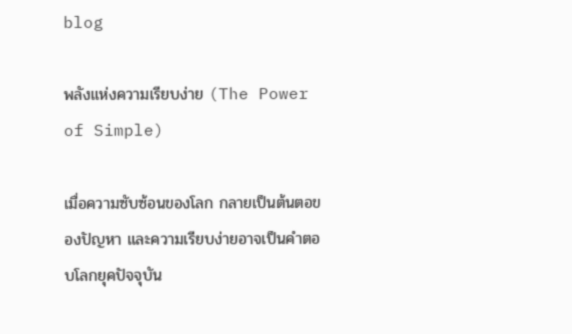blog

พลังแห่งความเรียบง่าย (The Power of Simple)

เมื่อความซับซ้อนของโลก กลายเป็นต้นตอของปัญหา และความเรียบง่ายอาจเป็นคำตอบโลกยุคปัจจุบัน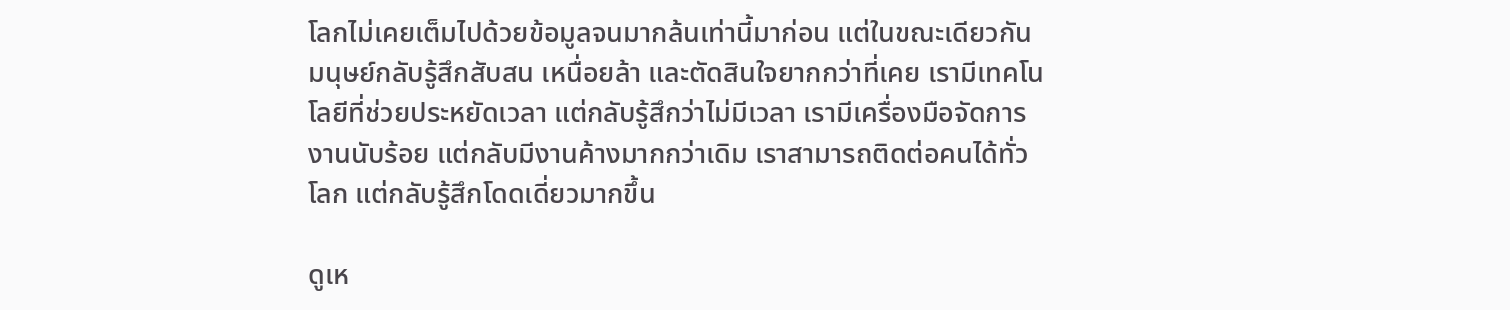โลกไม่เคยเต็มไปด้วยข้อมูลจนมากล้นเท่านี้มาก่อน แต่ในขณะเดียวกัน มนุษย์กลับรู้สึกสับสน เหนื่อยล้า และตัดสินใจยากกว่าที่เคย เรามีเทคโนโลยีที่ช่วยประหยัดเวลา แต่กลับรู้สึกว่าไม่มีเวลา เรามีเครื่องมือจัดการงานนับร้อย แต่กลับมีงานค้างมากกว่าเดิม เราสามารถติดต่อคนได้ทั่วโลก แต่กลับรู้สึกโดดเดี่ยวมากขึ้น

ดูเห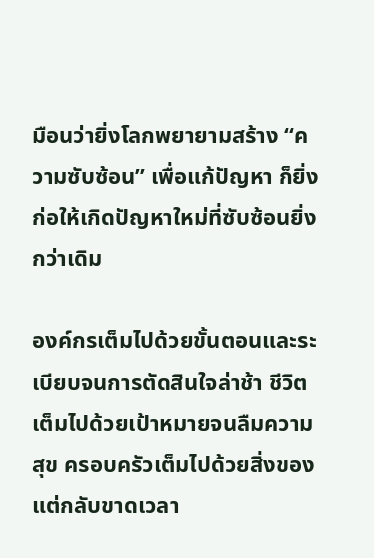มือนว่ายิ่งโลกพยายามสร้าง “ความซับซ้อน” เพื่อแก้ปัญหา ก็ยิ่งก่อให้เกิดปัญหาใหม่ที่ซับซ้อนยิ่งกว่าเดิม

องค์กรเต็มไปด้วยขั้นตอนและระเบียบจนการตัดสินใจล่าช้า ชีวิตเต็มไปด้วยเป้าหมายจนลืมความสุข ครอบครัวเต็มไปด้วยสิ่งของแต่กลับขาดเวลา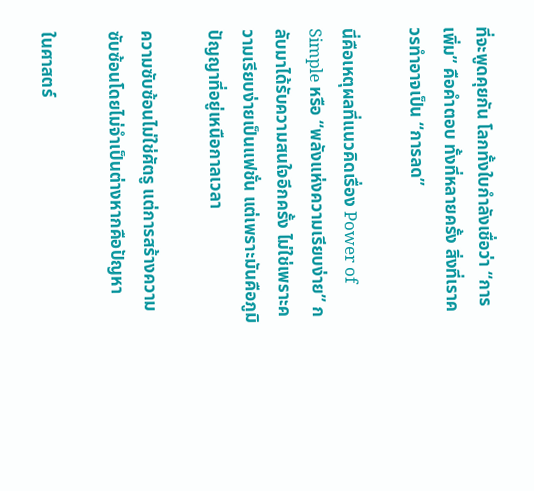ที่จะพูดคุยกัน โลกทั้งใบกำลังเชื่อว่า “การเพิ่ม” คือคำตอบ ทั้งที่หลายครั้ง สิ่งที่เราควรทำอาจเป็น “การลด”

นี่คือเหตุผลที่แนวคิดเรื่อง Power of Simple หรือ “พลังแห่งความเรียบง่าย” กลับมาได้รับความสนใจอีกครั้ง ไม่ใช่เพราะความเรียบง่ายเป็นแฟชั่น แต่เพราะมันคือภูมิปัญญาที่อยู่เหนือกาลเวลา

ความซับซ้อนไม่ใช่ศัตรู แต่การสร้างความซับซ้อนโดยไม่จำเป็นต่างหากคือปัญหา

ในศาสตร์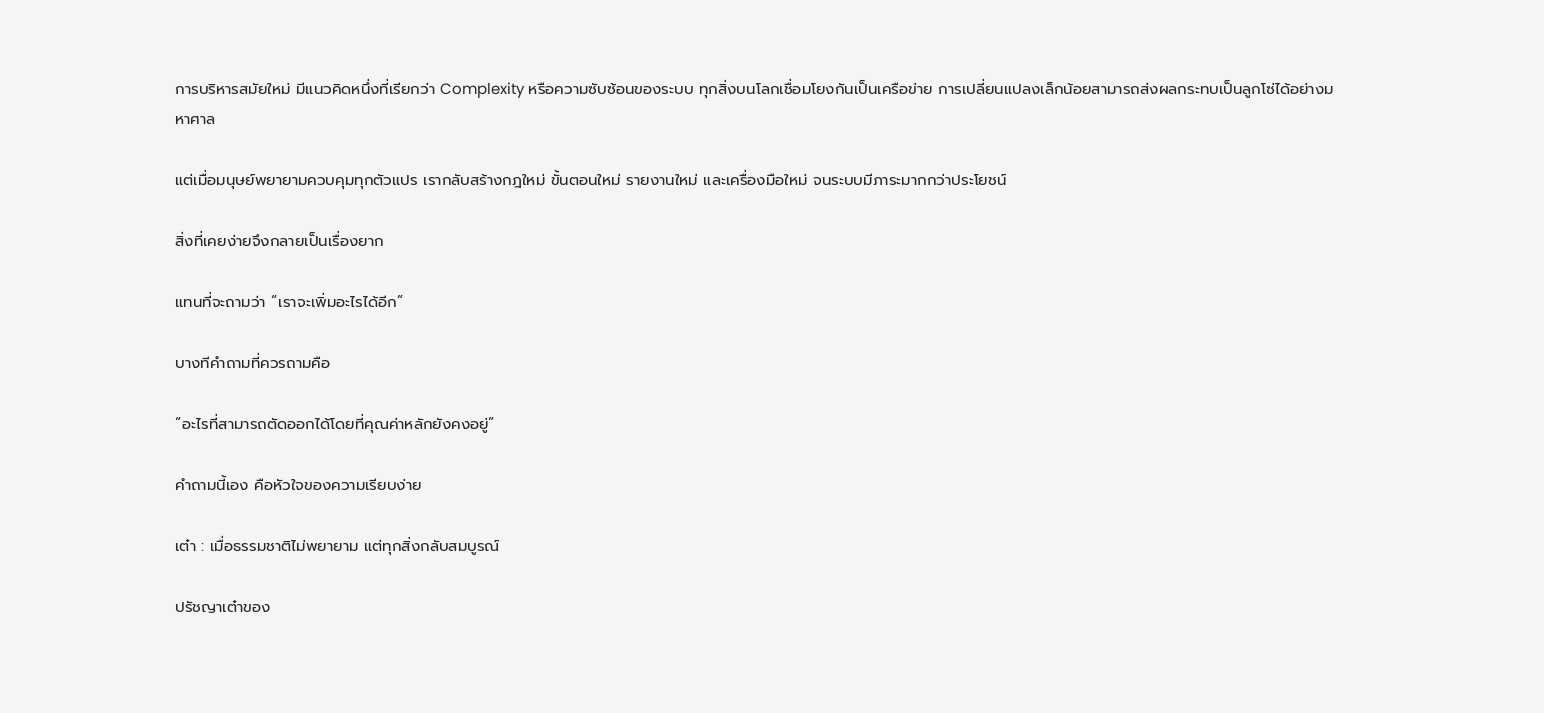การบริหารสมัยใหม่ มีแนวคิดหนึ่งที่เรียกว่า Complexity หรือความซับซ้อนของระบบ ทุกสิ่งบนโลกเชื่อมโยงกันเป็นเครือข่าย การเปลี่ยนแปลงเล็กน้อยสามารถส่งผลกระทบเป็นลูกโซ่ได้อย่างมหาศาล

แต่เมื่อมนุษย์พยายามควบคุมทุกตัวแปร เรากลับสร้างกฎใหม่ ขั้นตอนใหม่ รายงานใหม่ และเครื่องมือใหม่ จนระบบมีภาระมากกว่าประโยชน์

สิ่งที่เคยง่ายจึงกลายเป็นเรื่องยาก

แทนที่จะถามว่า “เราจะเพิ่มอะไรได้อีก”

บางทีคำถามที่ควรถามคือ

“อะไรที่สามารถตัดออกได้โดยที่คุณค่าหลักยังคงอยู่”

คำถามนี้เอง คือหัวใจของความเรียบง่าย

เต๋า : เมื่อธรรมชาติไม่พยายาม แต่ทุกสิ่งกลับสมบูรณ์

ปรัชญาเต๋าของ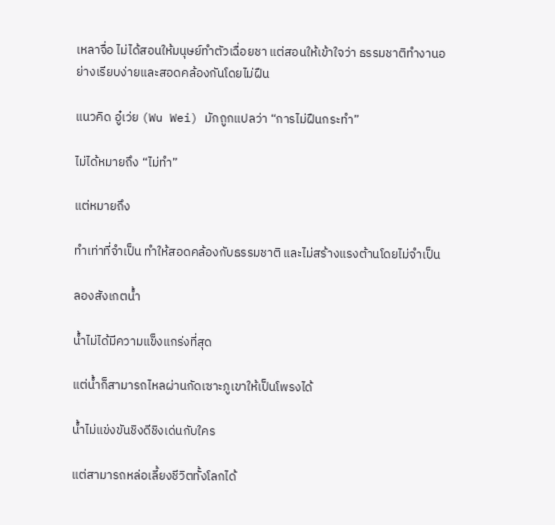เหลาจื่อ ไม่ได้สอนให้มนุษย์ทำตัวเฉื่อยชา แต่สอนให้เข้าใจว่า ธรรมชาติทำงานอย่างเรียบง่ายและสอดคล้องกันโดยไม่ฝืน

แนวคิด อู๋เว่ย (Wu Wei) มักถูกแปลว่า “การไม่ฝืนกระทำ”

ไม่ได้หมายถึง “ไม่ทำ”

แต่หมายถึง

ทำเท่าที่จำเป็น ทำให้สอดคล้องกับธรรมชาติ และไม่สร้างแรงต้านโดยไม่จำเป็น

ลองสังเกตน้ำ

น้ำไม่ได้มีความแข็งแกร่งที่สุด

แต่น้ำก็สามารถไหลผ่านกัดเซาะภูเขาให้เป็นโพรงได้

น้ำไม่แข่งขันชิงดีชิงเด่นกับใคร

แต่สามารถหล่อเลี้ยงชีวิตทั้งโลกได้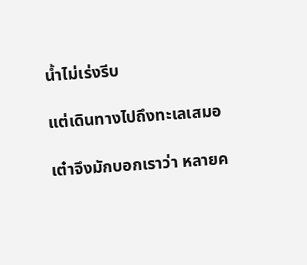น้ำไม่เร่งรีบ

แต่เดินทางไปถึงทะเลเสมอ

เต๋าจึงมักบอกเราว่า หลายค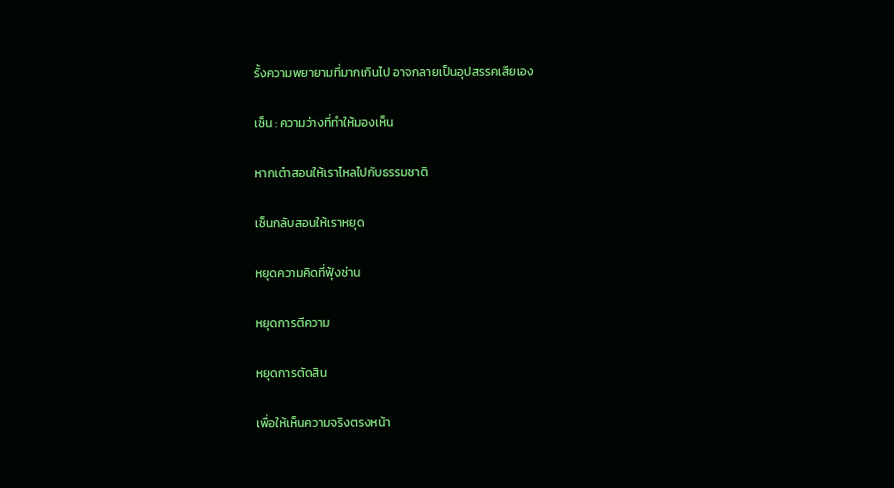รั้งความพยายามที่มากเกินไป อาจกลายเป็นอุปสรรคเสียเอง

เซ็น : ความว่างที่ทำให้มองเห็น

หากเต๋าสอนให้เราไหลไปกับธรรมชาติ

เซ็นกลับสอนให้เราหยุด

หยุดความคิดที่ฟุ้งซ่าน

หยุดการตีความ

หยุดการตัดสิน

เพื่อให้เห็นความจริงตรงหน้า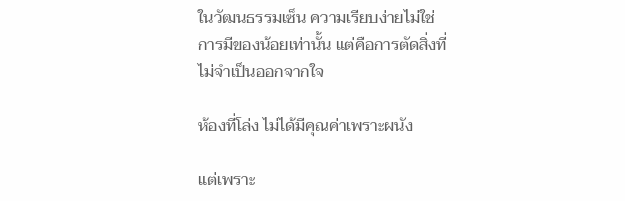ในวัฒนธรรมเซ็น ความเรียบง่ายไม่ใช่การมีของน้อยเท่านั้น แต่คือการตัดสิ่งที่ไม่จำเป็นออกจากใจ

ห้องที่โล่ง ไม่ได้มีคุณค่าเพราะผนัง

แต่เพราะ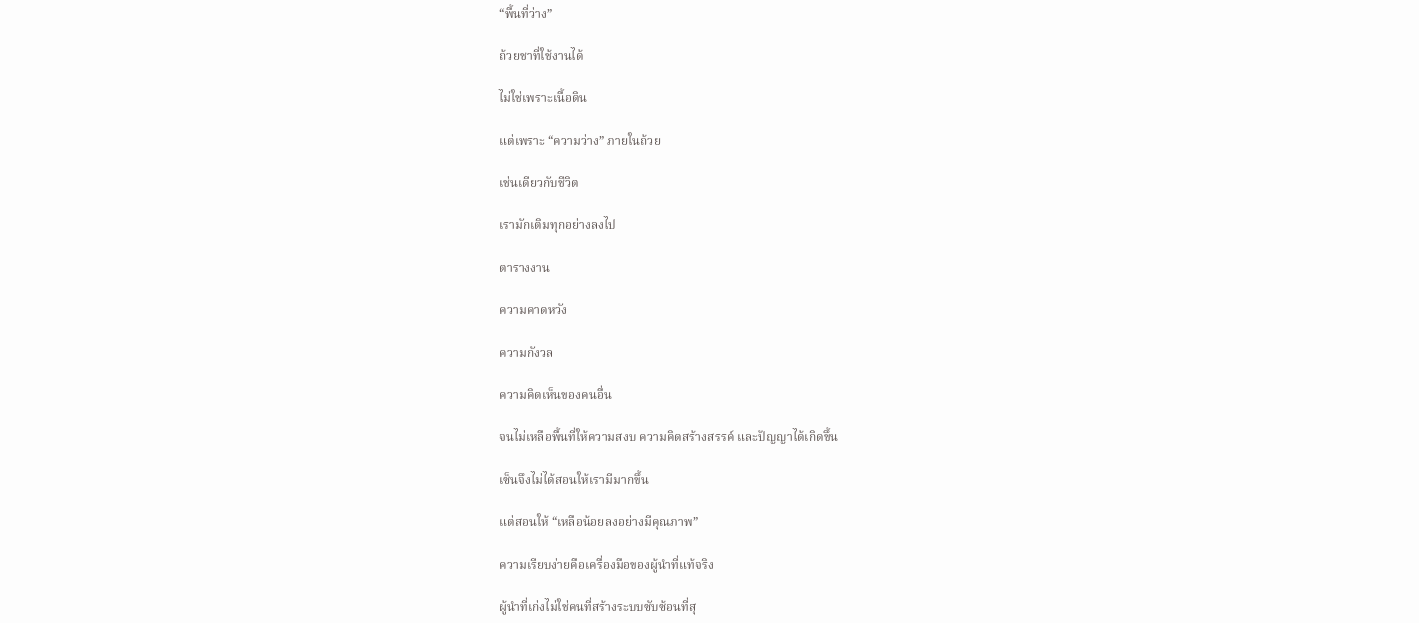“พื้นที่ว่าง”

ถ้วยชาที่ใช้งานได้

ไม่ใช่เพราะเนื้อดิน

แต่เพราะ “ความว่าง” ภายในถ้วย

เช่นเดียวกับชีวิต

เรามักเติมทุกอย่างลงไป

ตารางงาน

ความคาดหวัง

ความกังวล

ความคิดเห็นของคนอื่น

จนไม่เหลือพื้นที่ให้ความสงบ ความคิดสร้างสรรค์ และปัญญาได้เกิดขึ้น

เซ็นจึงไม่ได้สอนให้เรามีมากขึ้น

แต่สอนให้ “เหลือน้อยลงอย่างมีคุณภาพ”

ความเรียบง่ายคือเครื่องมือของผู้นำที่แท้จริง

ผู้นำที่เก่งไม่ใช่คนที่สร้างระบบซับซ้อนที่สุ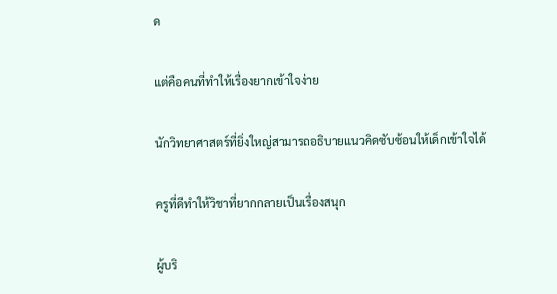ด

แต่คือคนที่ทำให้เรื่องยากเข้าใจง่าย

นักวิทยาศาสตร์ที่ยิ่งใหญ่สามารถอธิบายแนวคิดซับซ้อนให้เด็กเข้าใจได้

ครูที่ดีทำให้วิชาที่ยากกลายเป็นเรื่องสนุก

ผู้บริ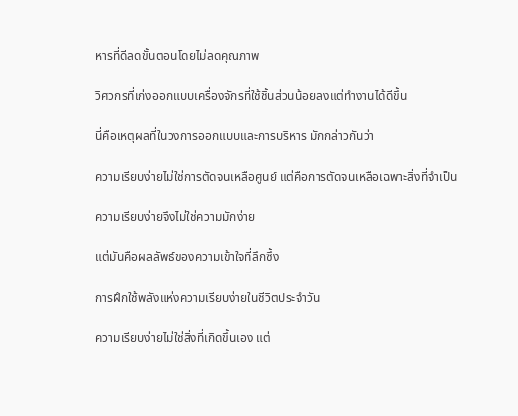หารที่ดีลดขั้นตอนโดยไม่ลดคุณภาพ

วิศวกรที่เก่งออกแบบเครื่องจักรที่ใช้ชิ้นส่วนน้อยลงแต่ทำงานได้ดีขึ้น

นี่คือเหตุผลที่ในวงการออกแบบและการบริหาร มักกล่าวกันว่า

ความเรียบง่ายไม่ใช่การตัดจนเหลือศูนย์ แต่คือการตัดจนเหลือเฉพาะสิ่งที่จำเป็น

ความเรียบง่ายจึงไม่ใช่ความมักง่าย

แต่มันคือผลลัพธ์ของความเข้าใจที่ลึกซึ้ง

การฝึกใช้พลังแห่งความเรียบง่ายในชีวิตประจำวัน

ความเรียบง่ายไม่ใช่สิ่งที่เกิดขึ้นเอง แต่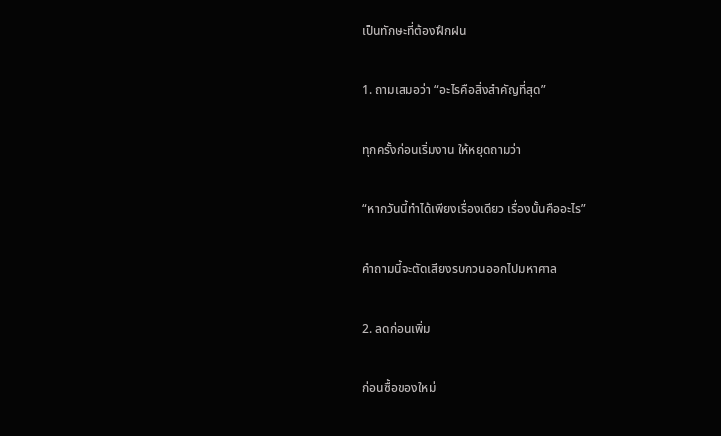เป็นทักษะที่ต้องฝึกฝน

1. ถามเสมอว่า “อะไรคือสิ่งสำคัญที่สุด”

ทุกครั้งก่อนเริ่มงาน ให้หยุดถามว่า

“หากวันนี้ทำได้เพียงเรื่องเดียว เรื่องนั้นคืออะไร”

คำถามนี้จะตัดเสียงรบกวนออกไปมหาศาล

2. ลดก่อนเพิ่ม

ก่อนซื้อของใหม่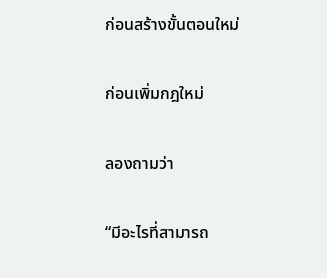ก่อนสร้างขั้นตอนใหม่

ก่อนเพิ่มกฎใหม่

ลองถามว่า

“มีอะไรที่สามารถ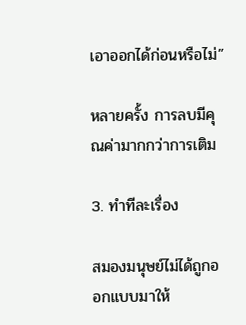เอาออกได้ก่อนหรือไม่”

หลายครั้ง การลบมีคุณค่ามากกว่าการเติม

3. ทำทีละเรื่อง

สมองมนุษย์ไม่ได้ถูกออกแบบมาให้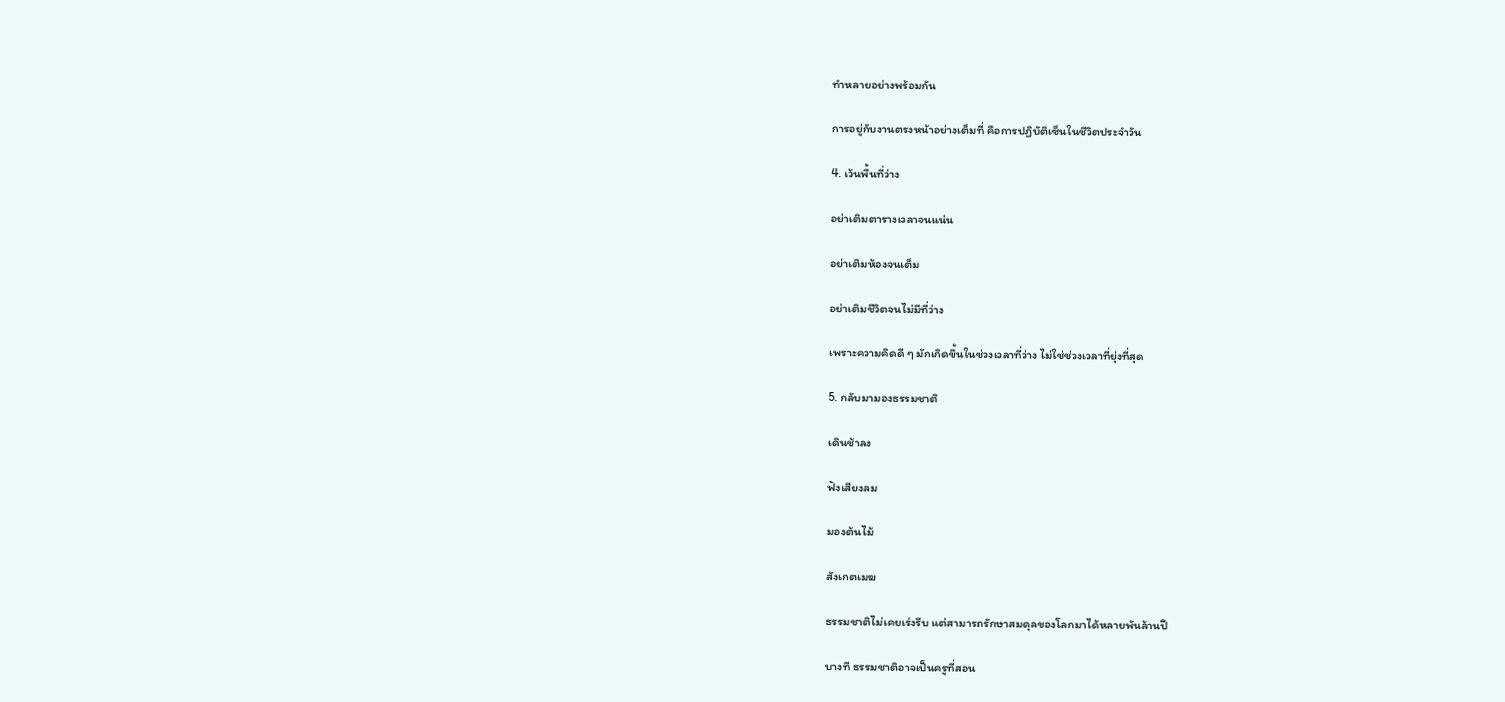ทำหลายอย่างพร้อมกัน

การอยู่กับงานตรงหน้าอย่างเต็มที่ คือการปฏิบัติเซ็นในชีวิตประจำวัน

4. เว้นพื้นที่ว่าง

อย่าเติมตารางเวลาจนแน่น

อย่าเติมห้องจนเต็ม

อย่าเติมชีวิตจนไม่มีที่ว่าง

เพราะความคิดดี ๆ มักเกิดขึ้นในช่วงเวลาที่ว่าง ไม่ใช่ช่วงเวลาที่ยุ่งที่สุด

5. กลับมามองธรรมชาติ

เดินช้าลง

ฟังเสียงลม

มองต้นไม้

สังเกตเมฆ

ธรรมชาติไม่เคยเร่งรีบ แต่สามารถรักษาสมดุลของโลกมาได้หลายพันล้านปี

บางที ธรรมชาติอาจเป็นครูที่สอน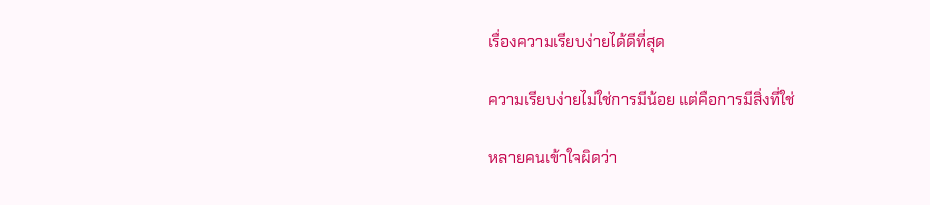เรื่องความเรียบง่ายได้ดีที่สุด

ความเรียบง่ายไม่ใช่การมีน้อย แต่คือการมีสิ่งที่ใช่

หลายคนเข้าใจผิดว่า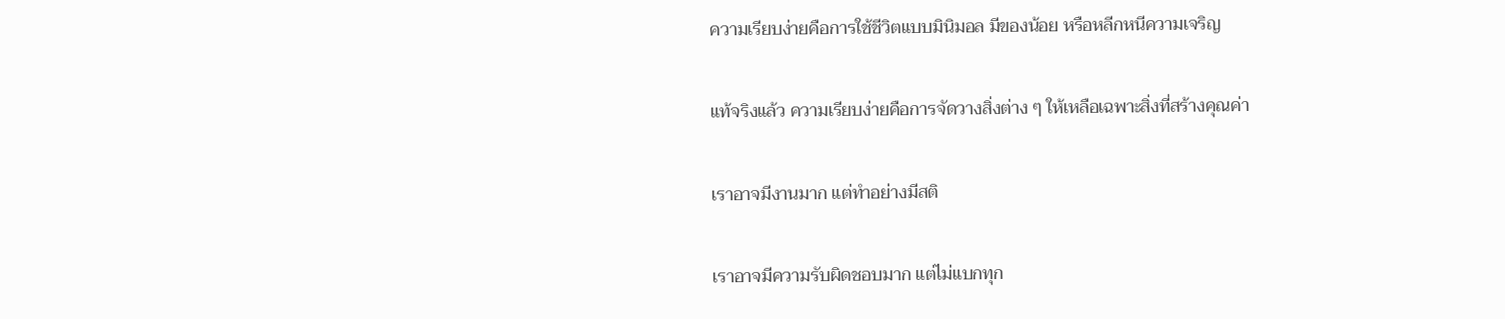ความเรียบง่ายคือการใช้ชีวิตแบบมินิมอล มีของน้อย หรือหลีกหนีความเจริญ

แท้จริงแล้ว ความเรียบง่ายคือการจัดวางสิ่งต่าง ๆ ให้เหลือเฉพาะสิ่งที่สร้างคุณค่า

เราอาจมีงานมาก แต่ทำอย่างมีสติ

เราอาจมีความรับผิดชอบมาก แต่ไม่แบกทุก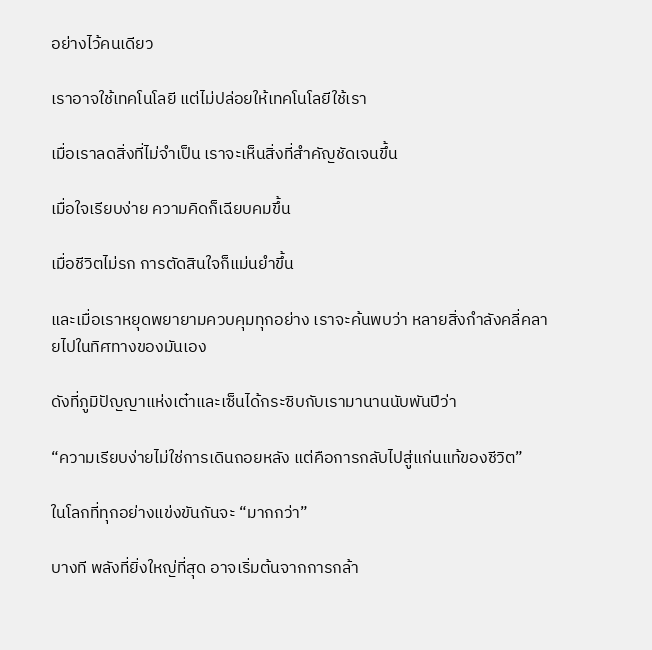อย่างไว้คนเดียว

เราอาจใช้เทคโนโลยี แต่ไม่ปล่อยให้เทคโนโลยีใช้เรา

เมื่อเราลดสิ่งที่ไม่จำเป็น เราจะเห็นสิ่งที่สำคัญชัดเจนขึ้น

เมื่อใจเรียบง่าย ความคิดก็เฉียบคมขึ้น

เมื่อชีวิตไม่รก การตัดสินใจก็แม่นยำขึ้น

และเมื่อเราหยุดพยายามควบคุมทุกอย่าง เราจะค้นพบว่า หลายสิ่งกำลังคลี่คลายไปในทิศทางของมันเอง

ดังที่ภูมิปัญญาแห่งเต๋าและเซ็นได้กระซิบกับเรามานานนับพันปีว่า

“ความเรียบง่ายไม่ใช่การเดินถอยหลัง แต่คือการกลับไปสู่แก่นแท้ของชีวิต”

ในโลกที่ทุกอย่างแข่งขันกันจะ “มากกว่า”

บางที พลังที่ยิ่งใหญ่ที่สุด อาจเริ่มต้นจากการกล้า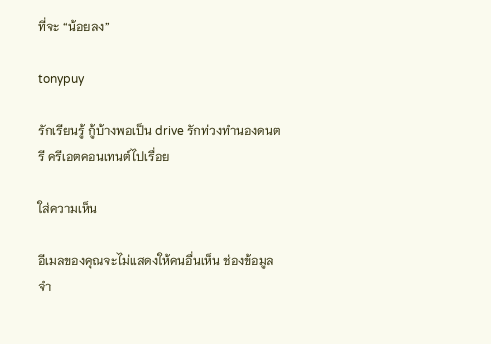ที่จะ “น้อยลง”

tonypuy

รักเรียนรู้ กู้บ้างพอเป็น drive รักท่วงทำนองดนตรี ครีเอตคอนเทนต์ไปเรื่อย

ใส่ความเห็น

อีเมลของคุณจะไม่แสดงให้คนอื่นเห็น ช่องข้อมูลจำ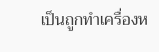เป็นถูกทำเครื่องห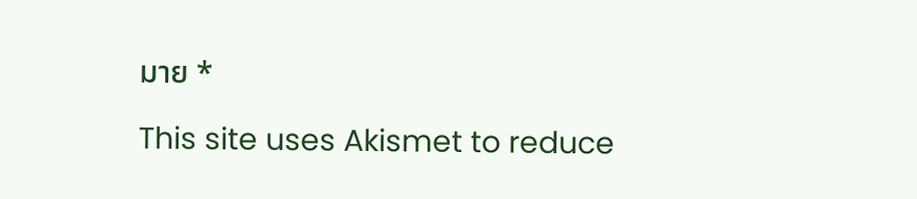มาย *

This site uses Akismet to reduce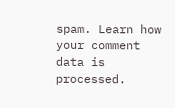spam. Learn how your comment data is processed.